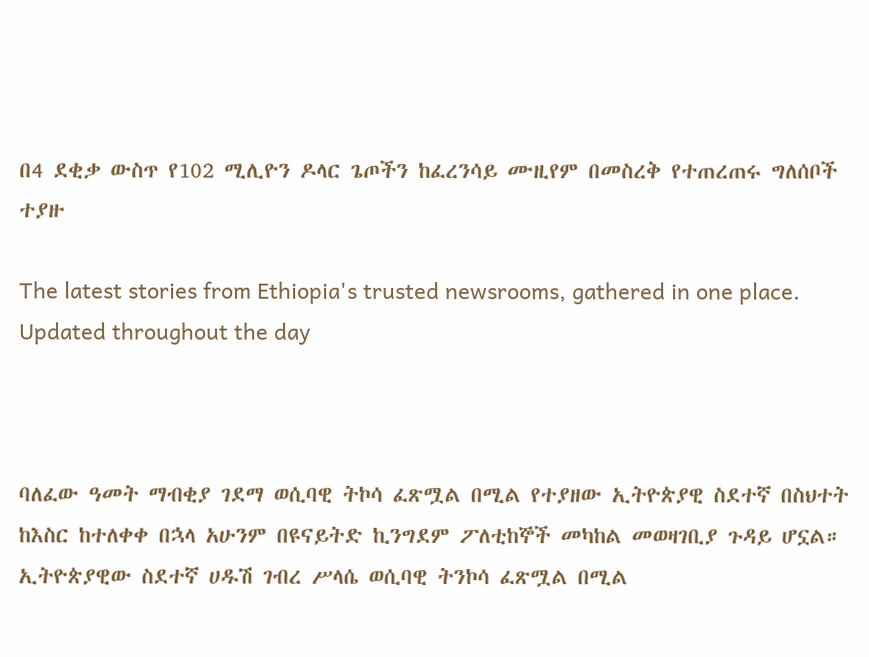በ4 ደቂቃ ውስጥ የ102 ሚሊዮን ዶላር ጌጦችን ከፈረንሳይ ሙዚየም በመስረቅ የተጠረጠሩ ግለሰቦች ተያዙ

The latest stories from Ethiopia's trusted newsrooms, gathered in one place.
Updated throughout the day



ባለፈው ዓመት ማብቂያ ገደማ ወሲባዊ ትኮሳ ፈጽሟል በሚል የተያዘው ኢትዮጵያዊ ስደተኛ በስህተት ከእስር ከተለቀቀ በኋላ አሁንም በዩናይትድ ኪንግደም ፖለቲከኞች መካከል መወዛገቢያ ጉዳይ ሆኗል። ኢትዮጵያዊው ስደተኛ ሀዱሽ ገብረ ሥላሴ ወሲባዊ ትንኮሳ ፈጽሟል በሚል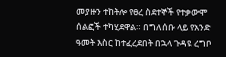መያዙን ተከትሎ የፀረ ስደተኞች የተቃውሞ ሰልፎች ተካሂደዋል። በግለሰቡ ላይ የአንድ ዓመት እስር ከተፈረደበት በኋላ ጉዳዩ ረግቦ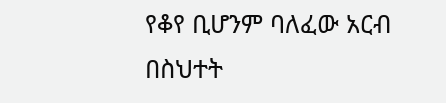የቆየ ቢሆንም ባለፈው አርብ በስህተት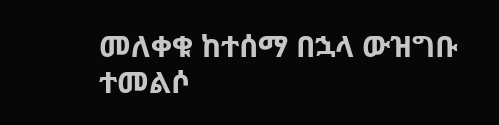መለቀቁ ከተሰማ በኋላ ውዝግቡ ተመልሶ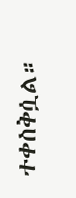ተቀስቅሷል።